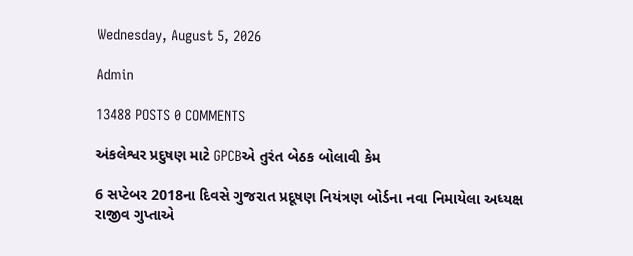Wednesday, August 5, 2026

Admin

13488 POSTS 0 COMMENTS

અંકલેશ્વર પ્રદુષણ માટે GPCBએ તુરંત બેઠક બોલાવી કેમ

6 સપ્ટેબર 2018ના દિવસે ગુજરાત પ્રદૂષણ નિયંત્રણ બોર્ડના નવા નિમાયેલા અધ્યક્ષ રાજીવ ગુપ્તાએ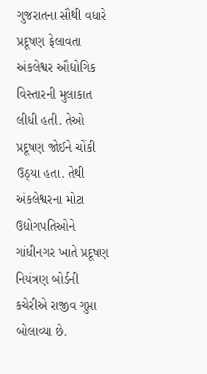ગુજરાતના સૌથી વધારે પ્રદૂષણ ફેલાવતા અંકલેશ્વર ઔદ્યોગિક વિસ્તારની મુલાકાત લીધી હતી. તેઓ પ્રદૂષણ જોઈને ચોંકી ઉઠ્યા હતા. તેથી અંકલેશ્વરના મોટા ઉદ્યોગપતિઓને ગાંધીનગર ખાતે પ્રદૂષણ નિયંત્રણ બોર્ડની કચેરીએ રાજીવ ગુપ્તા બોલાવ્યા છે.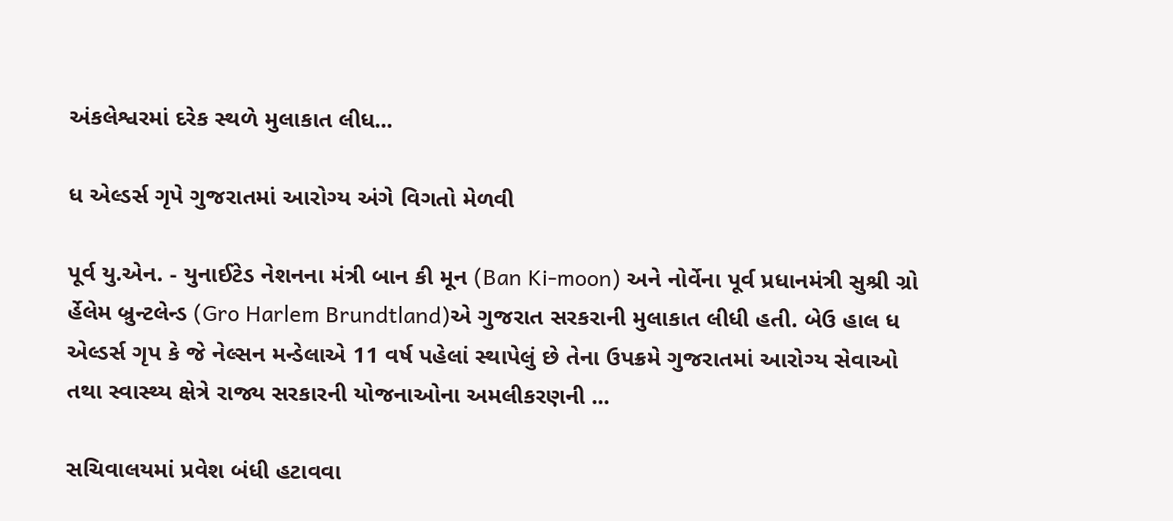અંકલેશ્વરમાં દરેક સ્થળે મુલાકાત લીધ...

ધ એલ્ડર્સ ગૃપે ગુજરાતમાં આરોગ્ય અંગે વિગતો મેળવી

પૂર્વ યુ.એન. - યુનાઈટેડ નેશનના મંત્રી બાન કી મૂન (Ban Ki-moon) અને નોર્વેના પૂર્વ પ્રધાનમંત્રી સુશ્રી ગ્રો ર્હેલેમ બ્રુન્ટલેન્ડ (Gro Harlem Brundtland)એ ગુજરાત સરકરાની મુલાકાત લીધી હતી. બેઉ હાલ ધ એલ્ડર્સ ગૃપ કે જે નેલ્સન મન્ડેલાએ 11 વર્ષ પહેલાં સ્થાપેલું છે તેના ઉપક્રમે ગુજરાતમાં આરોગ્ય સેવાઓ તથા સ્વાસ્થ્ય ક્ષેત્રે રાજ્ય સરકારની યોજનાઓના અમલીકરણની ...

સચિવાલયમાં પ્રવેશ બંધી હટાવવા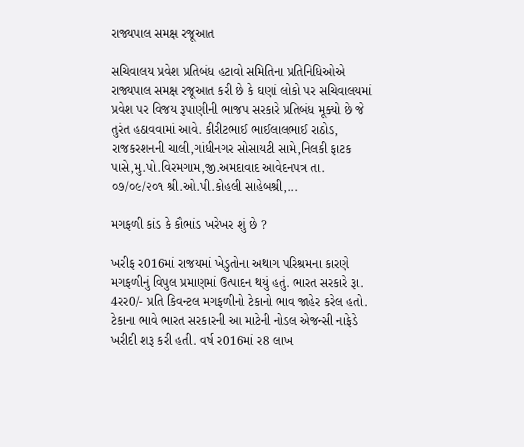રાજ્યપાલ સમક્ષ રજૂઆત

સચિવાલય પ્રવેશ પ્રતિબંધ હટાવો સમિતિના પ્રતિનિધિઓએ રાજ્યપાલ સમક્ષ રજૂઆત કરી છે કે ઘણાં લોકો પર સચિવાલયમાં પ્રવેશ પર વિજય રૂપાણીની ભાજપ સરકારે પ્રતિબંધ મૂક્યો છે જે તુરંત હઠાવવામાં આવે. કીરીટભાઈ ભાઈલાલભાઈ રાઠોડ, રાજકરશનની ચાલી,ગાંધીનગર સોસાયટી સામે,નિલકી ફાટક પાસે,મુ.પો.વિરમગામ,જી.અમદાવાદ આવેદનપત્ર તા. ૦૭/૦૯/૨૦૧ શ્રી.ઓ.પી.કોહલી સાહેબશ્રી,...

મગફળી કાંડ કે કૌભાંડ ખરેખર શું છે ?

ખરીફ ર016માં રાજયમાં ખેડુતોના અથાગ પરિશ્રમના કારણે મગફળીનું વિપુલ પ્રમાણમાં ઉત્‍પાદન થયું હતું. ભારત સરકારે રૂા. 4રર0/- પ્રતિ કિવન્‍ટલ મગફળીનો ટેકાનો ભાવ જાહેર કરેલ હતો. ટેકાના ભાવે ભારત સરકારની આ માટેની નોડલ એજન્‍સી નાફેડે ખરીદી શરૂ કરી હતી. વર્ષ ર016માં ર8 લાખ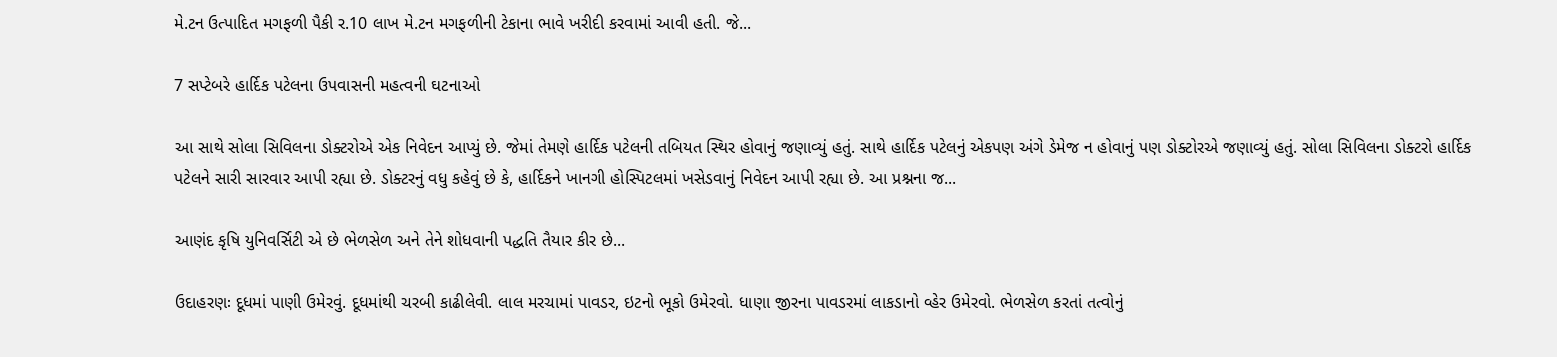મે.ટન ઉત્‍પાદિત મગફળી પૈકી ર.10 લાખ મે.ટન મગફળીની ટેકાના ભાવે ખરીદી કરવામાં આવી હતી. જે...

7 સપ્ટેબરે હાર્દિક પટેલના ઉપવાસની મહત્વની ઘટનાઓ

આ સાથે સોલા સિવિલના ડોક્ટરોએ એક નિવેદન આપ્યું છે. જેમાં તેમણે હાર્દિક પટેલની તબિયત સ્થિર હોવાનું જણાવ્યું હતું. સાથે હાર્દિક પટેલનું એકપણ અંગે ડેમેજ ન હોવાનું પણ ડોક્ટોરએ જણાવ્યું હતું. સોલા સિવિલના ડોક્ટરો હાર્દિક પટેલને સારી સારવાર આપી રહ્યા છે. ડોક્ટરનું વધુ કહેવું છે કે, હાર્દિકને ખાનગી હોસ્પિટલમાં ખસેડવાનું નિવેદન આપી રહ્યા છે. આ પ્રશ્નના જ...

આણંદ કૃષિ યુનિવર્સિટી એ છે ભેળસેળ અને તેને શોધવાની પદ્ધતિ તૈયાર કીર છે...

ઉદાહરણઃ દૂધમાં પાણી ઉમેરવું. દૂધમાંથી ચરબી કાઢીલેવી. લાલ મરચામાં પાવડર, ઇટનો ભૂકો ઉમેરવો. ધાણા જીરના પાવડરમાં લાકડાનો વ્હેર ઉમેરવો. ભેળસેળ કરતાં તત્વોનું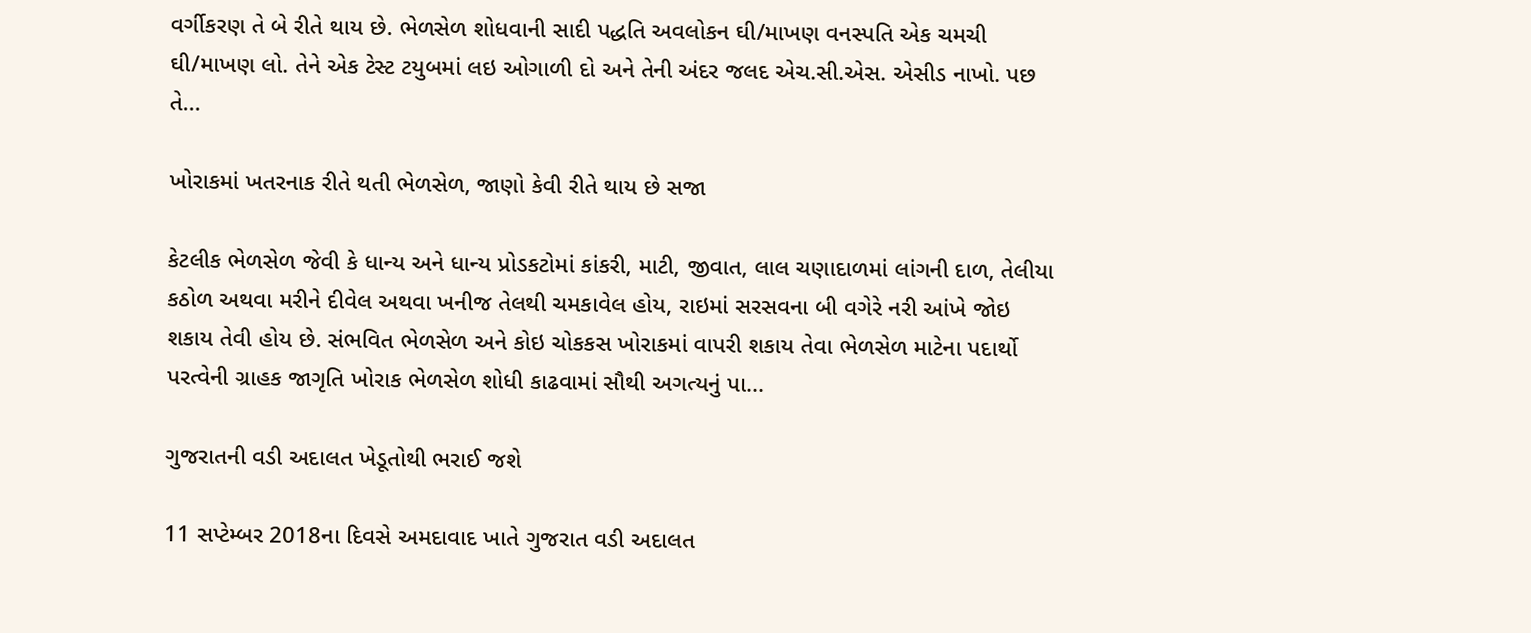વર્ગીકરણ તે બે રીતે થાય છે. ભેળસેળ શોધવાની સાદી પદ્ધતિ અવલોકન ઘી/માખણ વનસ્પતિ એક ચમચી ઘી/માખણ લો. તેને એક ટેસ્ટ ટયુબમાં લઇ ઓગાળી દો અને તેની અંદર જલદ એચ.સી.એસ. એસીડ નાખો. પછ તે...

ખોરાકમાં ખતરનાક રીતે થતી ભેળસેળ, જાણો કેવી રીતે થાય છે સજા

કેટલીક ભેળસેળ જેવી કે ધાન્ય અને ધાન્ય પ્રોડકટોમાં કાંકરી, માટી, જીવાત, લાલ ચણાદાળમાં લાંગની દાળ, તેલીયા કઠોળ અથવા મરીને દીવેલ અથવા ખનીજ તેલથી ચમકાવેલ હોય, રાઇમાં સરસવના બી વગેરે નરી આંખે જોઇ શકાય તેવી હોય છે. સંભવિત ભેળસેળ અને કોઇ ચોકકસ ખોરાકમાં વાપરી શકાય તેવા ભેળસેળ માટેના પદાર્થો પરત્વેની ગ્રાહક જાગૃતિ ખોરાક ભેળસેળ શોધી કાઢવામાં સૌથી અગત્યનું પા...

ગુજરાતની વડી અદાલત ખેડૂતોથી ભરાઈ જશે

11 સપ્ટેમ્બર 2018ના દિવસે અમદાવાદ ખાતે ગુજરાત વડી અદાલત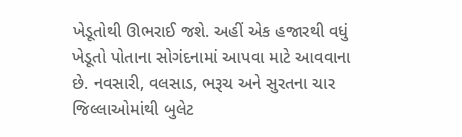ખેડૂતોથી ઊભરાઈ જશે. અહીં એક હજારથી વધું ખેડૂતો પોતાના સોગંદનામાં આપવા માટે આવવાના છે. નવસારી, વલસાડ, ભરૂચ અને સુરતના ચાર જિલ્લાઓમાંથી બુલેટ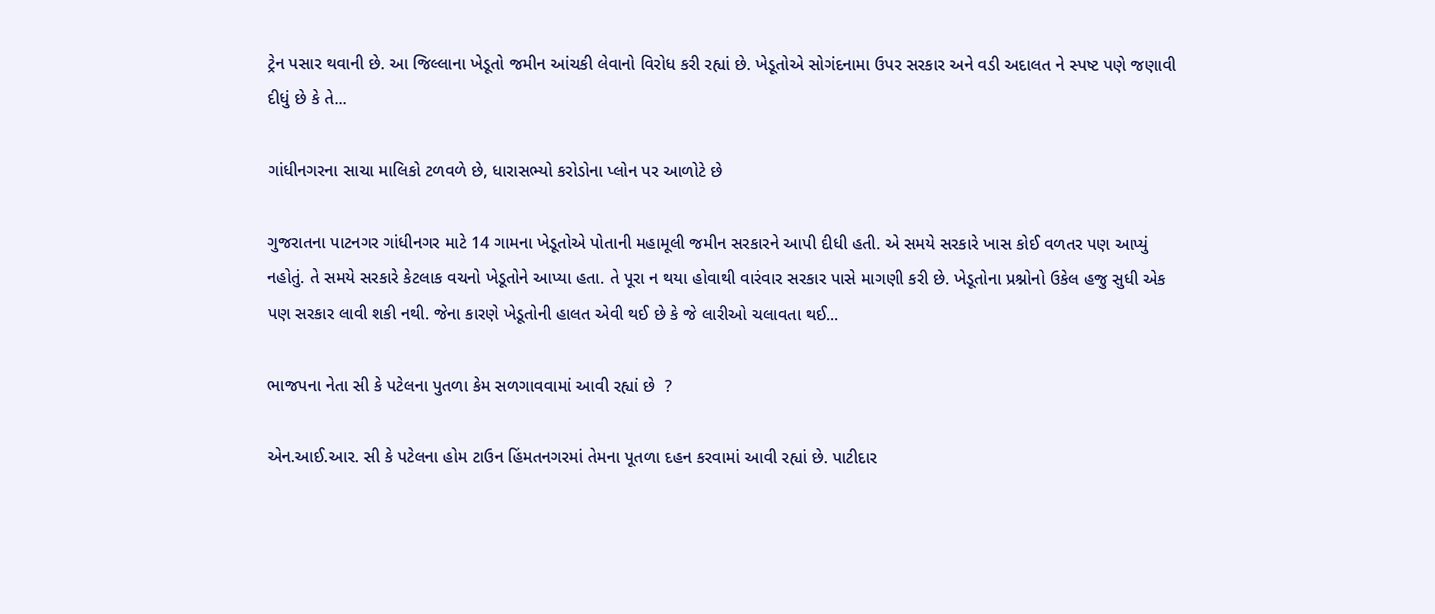ટ્રેન પસાર થવાની છે. આ જિલ્લાના ખેડૂતો જમીન આંચકી લેવાનો વિરોધ કરી રહ્યાં છે. ખેડૂતોએ સોગંદનામા ઉપર સરકાર અને વડી અદાલત ને સ્પષ્ટ પણે જણાવી દીધું છે કે તે...

ગાંધીનગરના સાચા માલિકો ટળવળે છે, ધારાસભ્યો કરોડોના પ્લોન પર આળોટે છે

ગુજરાતના પાટનગર ગાંધીનગર માટે 14 ગામના ખેડૂતોએ પોતાની મહામૂલી જમીન સરકારને આપી દીધી હતી. એ સમયે સરકારે ખાસ કોઈ વળતર પણ આપ્યું નહોતું. તે સમયે સરકારે કેટલાક વચનો ખેડૂતોને આપ્યા હતા. તે પૂરા ન થયા હોવાથી વારંવાર સરકાર પાસે માગણી કરી છે. ખેડૂતોના પ્રશ્નોનો ઉકેલ હજુ સુધી એક પણ સરકાર લાવી શકી નથી. જેના કારણે ખેડૂતોની હાલત એવી થઈ છે કે જે લારીઓ ચલાવતા થઈ...

ભાજપના નેતા સી કે પટેલના પુતળા કેમ સળગાવવામાં આવી રહ્યાં છે  ?

એન.આઈ.આર. સી કે પટેલના હોમ ટાઉન હિંમતનગરમાં તેમના પૂતળા દહન કરવામાં આવી રહ્યાં છે. પાટીદાર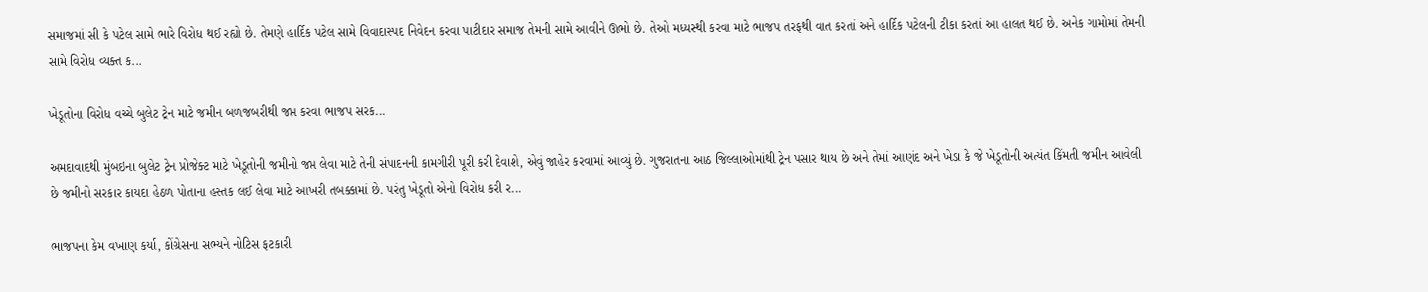સમાજમાં સી કે પટેલ સામે ભારે વિરોધ થઈ રહ્યો છે. તેમણે હાર્દિક પટેલ સામે વિવાદાસ્પદ નિવેદન કરવા પાટીદાર સમાજ તેમની સામે આવીને ઊભો છે. તેઓ મધ્યસ્થી કરવા માટે ભાજપ તરફથી વાત કરતાં અને હાર્દિક પટેલની ટીકા કરતાં આ હાલત થઈ છે. અનેક ગામોમાં તેમની સામે વિરોધ વ્યક્ત ક...

ખેડૂતોના વિરોધ વચ્ચે બુલેટ ટ્રેન માટે જમીન બળજબરીથી જપ્ત કરવા ભાજપ સરક...

અમદાવાદથી મુંબઇના બુલેટ ટ્રેન પ્રોજેક્ટ માટે ખેડૂતોની જમીનો જપ્ત લેવા માટે તેની સંપાદનની કામગીરી પૂરી કરી દેવાશે, એવું જાહેર કરવામાં આવ્યું છે. ગુજરાતના આઠ જિલ્લાઓમાંથી ટ્રેન પસાર થાય છે અને તેમાં આણંદ અને ખેડા કે જે ખેડૂતોની અત્યંત કિંમતી જમીન આવેલી છે જમીનો સરકાર કાયદા હેઠળ પોતાના હસ્તક લઈ લેવા માટે આખરી તબક્કામાં છે. પરંતુ ખેડૂતો એનો વિરોધ કરી ર...

ભાજપના કેમ વખાણ કર્યા, કોંગ્રેસના સભ્યને નોટિસ ફટકારી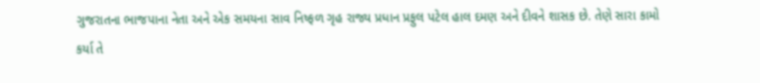ગુજરાતના ભાજપાના નેતા અને એક સમયના સાવ નિષ્ફળ ગૃહ રાજ્ય પ્રધાન પ્રફુલ પટેલ હાલ દમણ અને દીવને શાસક છે. તેણે સારા કામો કર્યા તે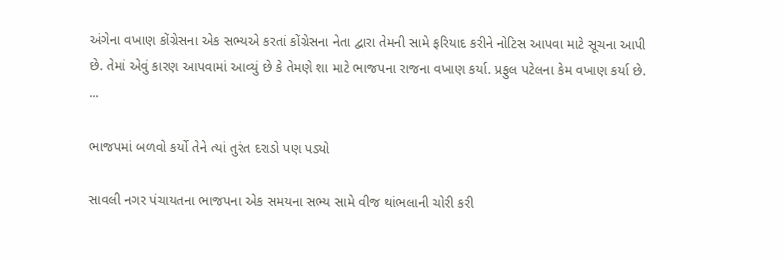અંગેના વખાણ કોંગ્રેસના એક સભ્યએ કરતાં કોંગ્રેસના નેતા દ્વારા તેમની સામે ફરિયાદ કરીને નોટિસ આપવા માટે સૂચના આપી છે. તેમાં એવું કારણ આપવામાં આવ્યું છે કે તેમણે શા માટે ભાજપના રાજના વખાણ કર્યા. પ્રફુલ પટેલના કેમ વખાણ કર્યા છે. ...

ભાજપમાં બળવો કર્યો તેને ત્યાં તુરંત દરાડો પણ પડ્યો

સાવલી નગર પંચાયતના ભાજપના એક સમયના સભ્ય સામે વીજ થાંભલાની ચોરી કરી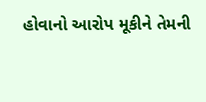હોવાનો આરોપ મૂકીને તેમની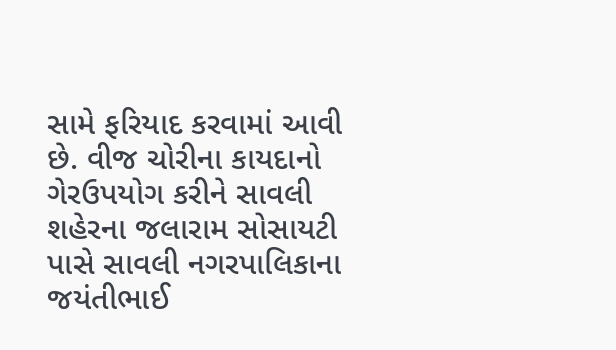સામે ફરિયાદ કરવામાં આવી છે. વીજ ચોરીના કાયદાનો ગેરઉપયોગ કરીને સાવલી શહેરના જલારામ સોસાયટી પાસે સાવલી નગરપાલિકાના જયંતીભાઈ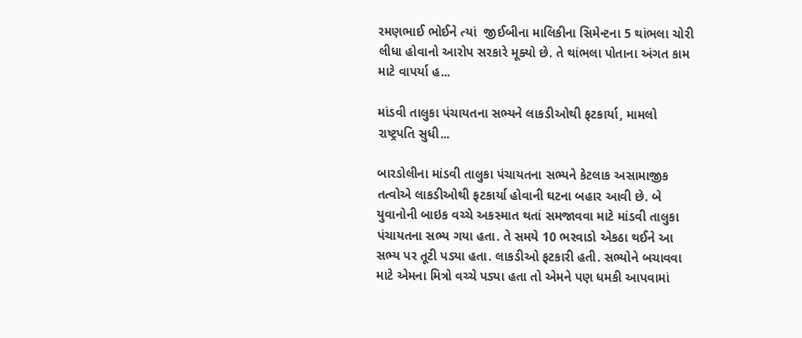રમણભાઈ ભોઈને ત્યાં  જીઈબીના માલિકીના સિમેન્ટના 5 થાંભલા ચોરી લીધા હોવાનો આરોપ સરકારે મૂક્યો છે. તે થાંભલા પોતાના અંગત કામ માટે વાપર્યા હ...

માંડવી તાલુકા પંચાયતના સભ્યને લાકડીઓથી ફટકાર્યા, મામલો રાષ્ટ્રપતિ સુધી...

બારડોલીના માંડવી તાલુકા પંચાયતના સભ્યને કેટલાક અસામાજીક તત્વોએ લાકડીઓથી ફટકાર્યા હોવાની ઘટના બહાર આવી છે. બે યુવાનોની બાઇક વચ્ચે અકસ્માત થતાં સમજાવવા માટે માંડવી તાલુકા પંચાયતના સભ્ય ગયા હતા. તે સમયે 10 ભરવાડો એકઠા થઈને આ સભ્ય પર તૂટી પડ્યા હતા. લાકડીઓ ફટકારી હતી. સભ્યોને બચાવવા માટે એમના મિત્રો વચ્ચે પડ્યા હતા તો એમને પણ ધમકી આપવામાં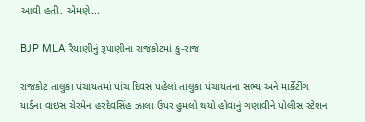આવી હતી. એમણે...

BJP MLA રૈયાણીનું રૂપાણીના રાજકોટમાં કુ-રાજ

રાજકોટ તાલુકા પંચાયતમાં પાંચ દિવસ પહેલાં તાલુકા પંચાયતના સભ્ય અને માર્કેટીંગ યાર્ડના વાઇસ ચેરમેન હરદેવસિંહ ઝાલા ઉપર હુમલો થયો હોવાનું ગણાવીને પોલીસ સ્ટેશન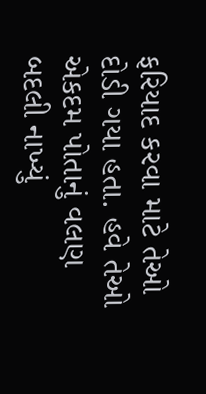ફરિયાદ કરવા માટે તેઓ દોડી ગયા હતા. હવે તેઓ એકદમ પોતાનું વલણ બદલી નાખ્યું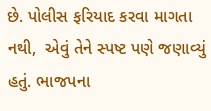છે. પોલીસ ફરિયાદ કરવા માગતા નથી,  એવું તેને સ્પષ્ટ પણે જણાવ્યું હતું. ભાજપના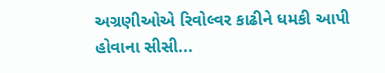અગ્રણીઓએ રિવોલ્વર કાઢીને ધમકી આપી હોવાના સીસી...